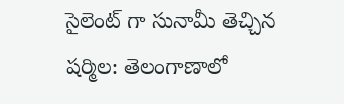సైలెంట్ గా సునామీ తెచ్చిన షర్మిల: తెలంగాణాలో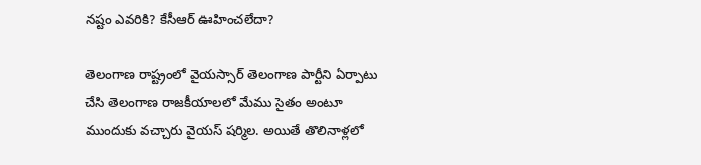నష్టం ఎవరికి? కేసీఆర్ ఊహించలేదా?

తెలంగాణ రాష్ట్రంలో వైయస్సార్ తెలంగాణ పార్టీని ఏర్పాటు చేసి తెలంగాణ రాజకీయాలలో మేము సైతం అంటూ ముందుకు వచ్చారు వైయస్ షర్మిల. అయితే తొలినాళ్లలో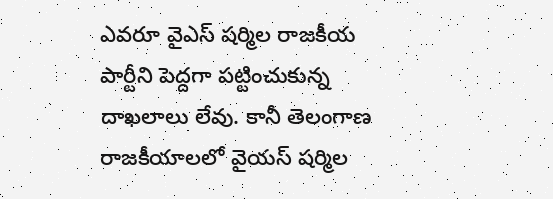ఎవరూ వైఎస్ షర్మిల రాజకీయ పార్టీని పెద్దగా పట్టించుకున్న దాఖలాలు లేవు. కానీ తెలంగాణ రాజకీయాలలో వైయస్ షర్మిల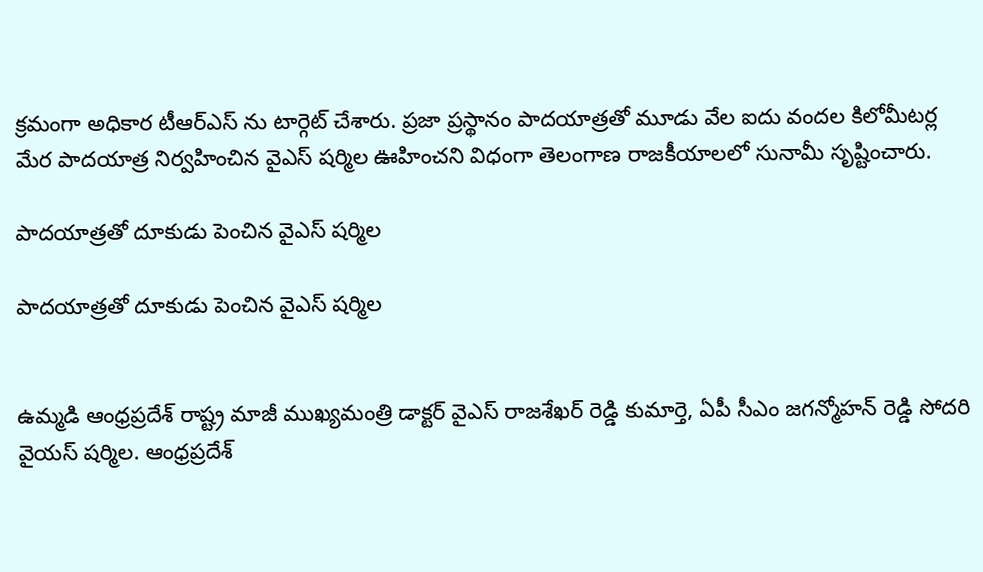క్రమంగా అధికార టీఆర్ఎస్ ను టార్గెట్ చేశారు. ప్రజా ప్రస్థానం పాదయాత్రతో మూడు వేల ఐదు వందల కిలోమీటర్ల మేర పాదయాత్ర నిర్వహించిన వైఎస్ షర్మిల ఊహించని విధంగా తెలంగాణ రాజకీయాలలో సునామీ సృష్టించారు.

పాదయాత్రతో దూకుడు పెంచిన వైఎస్ షర్మిల

పాదయాత్రతో దూకుడు పెంచిన వైఎస్ షర్మిల


ఉమ్మడి ఆంధ్రప్రదేశ్ రాష్ట్ర మాజీ ముఖ్యమంత్రి డాక్టర్ వైఎస్ రాజశేఖర్ రెడ్డి కుమార్తె, ఏపీ సీఎం జగన్మోహన్ రెడ్డి సోదరి వైయస్ షర్మిల. ఆంధ్రప్రదేశ్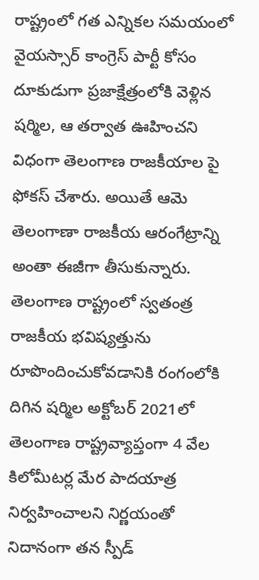రాష్ట్రంలో గత ఎన్నికల సమయంలో వైయస్సార్ కాంగ్రెస్ పార్టీ కోసం దూకుడుగా ప్రజాక్షేత్రంలోకి వెళ్లిన షర్మిల, ఆ తర్వాత ఊహించని విధంగా తెలంగాణ రాజకీయాల పై ఫోకస్ చేశారు. అయితే ఆమె తెలంగాణా రాజకీయ ఆరంగేట్రాన్ని అంతా ఈజీగా తీసుకున్నారు. తెలంగాణ రాష్ట్రంలో స్వతంత్ర రాజకీయ భవిష్యత్తును రూపొందించుకోవడానికి రంగంలోకి దిగిన షర్మిల అక్టోబర్ 2021లో తెలంగాణ రాష్ట్రవ్యాప్తంగా 4 వేల కిలోమీటర్ల మేర పాదయాత్ర నిర్వహించాలని నిర్ణయంతో నిదానంగా తన స్పీడ్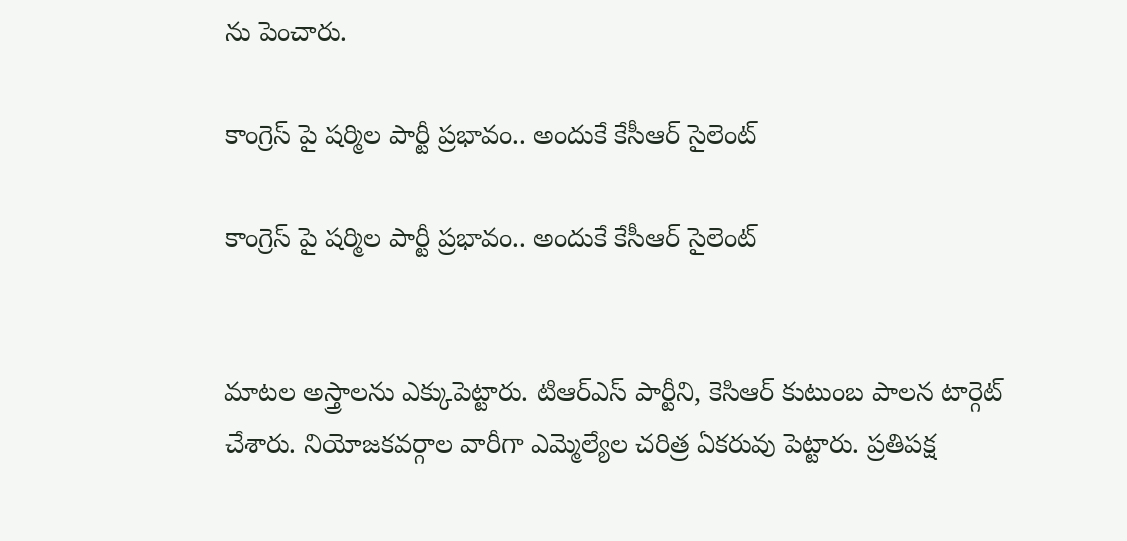ను పెంచారు.

కాంగ్రెస్ పై షర్మిల పార్టీ ప్రభావం.. అందుకే కేసీఆర్ సైలెంట్

కాంగ్రెస్ పై షర్మిల పార్టీ ప్రభావం.. అందుకే కేసీఆర్ సైలెంట్


మాటల అస్త్రాలను ఎక్కుపెట్టారు. టిఆర్ఎస్ పార్టీని, కెసిఆర్ కుటుంబ పాలన టార్గెట్ చేశారు. నియోజకవర్గాల వారీగా ఎమ్మెల్యేల చరిత్ర ఏకరువు పెట్టారు. ప్రతిపక్ష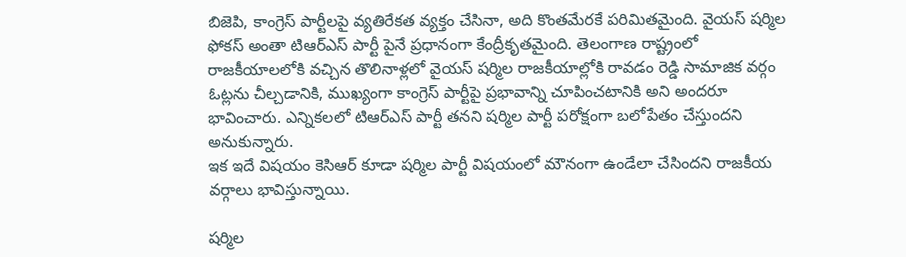బిజెపి, కాంగ్రెస్ పార్టీలపై వ్యతిరేకత వ్యక్తం చేసినా, అది కొంతమేరకే పరిమితమైంది. వైయస్ షర్మిల ఫోకస్ అంతా టిఆర్ఎస్ పార్టీ పైనే ప్రధానంగా కేంద్రీకృతమైంది. తెలంగాణ రాష్ట్రంలో రాజకీయాలలోకి వచ్చిన తొలినాళ్లలో వైయస్ షర్మిల రాజకీయాల్లోకి రావడం రెడ్డి సామాజిక వర్గం ఓట్లను చీల్చడానికి, ముఖ్యంగా కాంగ్రెస్ పార్టీపై ప్రభావాన్ని చూపించటానికి అని అందరూ భావించారు. ఎన్నికలలో టిఆర్ఎస్ పార్టీ తనని షర్మిల పార్టీ పరోక్షంగా బలోపేతం చేస్తుందని అనుకున్నారు.
ఇక ఇదే విషయం కెసిఆర్ కూడా షర్మిల పార్టీ విషయంలో మౌనంగా ఉండేలా చేసిందని రాజకీయ వర్గాలు భావిస్తున్నాయి.

షర్మిల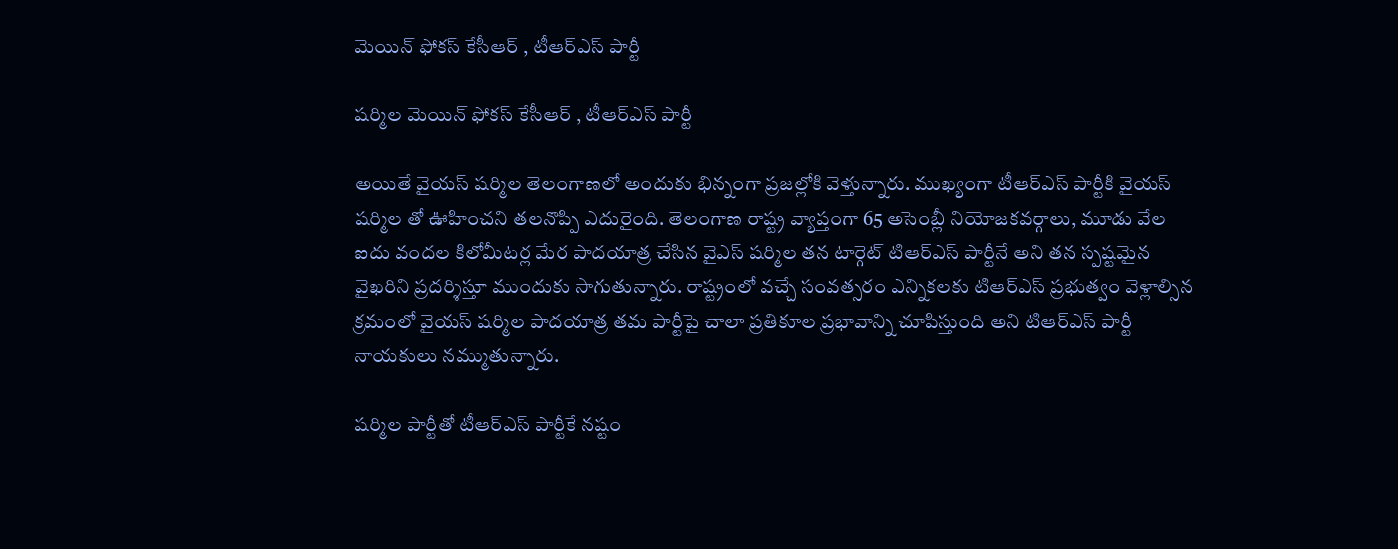మెయిన్ ఫోకస్ కేసీఆర్ , టీఆర్ఎస్ పార్టీ

షర్మిల మెయిన్ ఫోకస్ కేసీఆర్ , టీఆర్ఎస్ పార్టీ

అయితే వైయస్ షర్మిల తెలంగాణలో అందుకు భిన్నంగా ప్రజల్లోకి వెళ్తున్నారు. ముఖ్యంగా టీఆర్ఎస్ పార్టీకి వైయస్ షర్మిల తో ఊహించని తలనొప్పి ఎదురైంది. తెలంగాణ రాష్ట్ర వ్యాప్తంగా 65 అసెంబ్లీ నియోజకవర్గాలు, మూడు వేల ఐదు వందల కిలోమీటర్ల మేర పాదయాత్ర చేసిన వైఎస్ షర్మిల తన టార్గెట్ టిఆర్ఎస్ పార్టీనే అని తన స్పష్టమైన వైఖరిని ప్రదర్శిస్తూ ముందుకు సాగుతున్నారు. రాష్ట్రంలో వచ్చే సంవత్సరం ఎన్నికలకు టిఆర్ఎస్ ప్రభుత్వం వెళ్లాల్సిన క్రమంలో వైయస్ షర్మిల పాదయాత్ర తమ పార్టీపై చాలా ప్రతికూల ప్రభావాన్ని చూపిస్తుంది అని టిఆర్ఎస్ పార్టీ నాయకులు నమ్ముతున్నారు.

షర్మిల పార్టీతో టీఆర్ఎస్ పార్టీకే నష్టం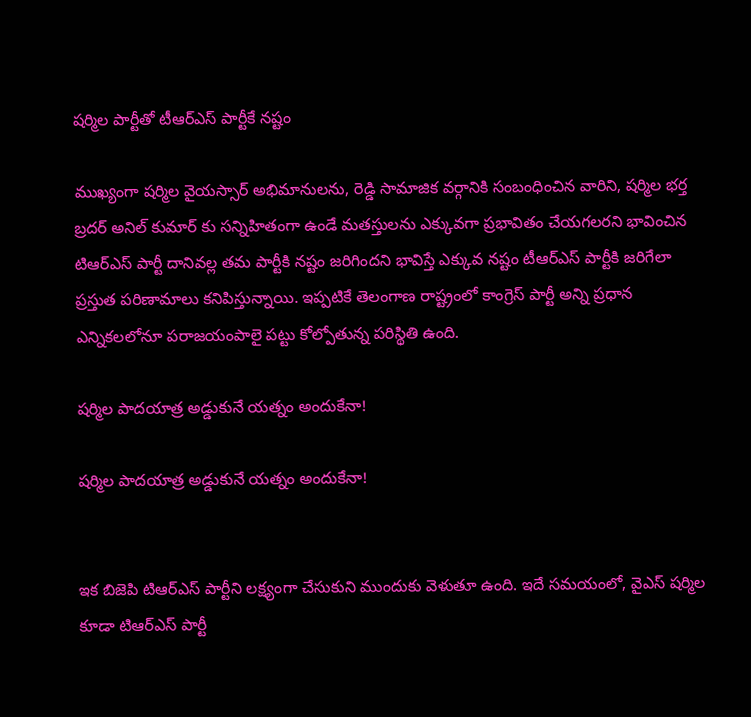షర్మిల పార్టీతో టీఆర్ఎస్ పార్టీకే నష్టం

ముఖ్యంగా షర్మిల వైయస్సార్ అభిమానులను, రెడ్డి సామాజిక వర్గానికి సంబంధించిన వారిని, షర్మిల భర్త బ్రదర్ అనిల్ కుమార్ కు సన్నిహితంగా ఉండే మతస్తులను ఎక్కువగా ప్రభావితం చేయగలరని భావించిన టిఆర్ఎస్ పార్టీ దానివల్ల తమ పార్టీకి నష్టం జరిగిందని భావిస్తే ఎక్కువ నష్టం టీఆర్ఎస్ పార్టీకి జరిగేలా ప్రస్తుత పరిణామాలు కనిపిస్తున్నాయి. ఇప్పటికే తెలంగాణ రాష్ట్రంలో కాంగ్రెస్ పార్టీ అన్ని ప్రధాన ఎన్నికలలోనూ పరాజయంపాలై పట్టు కోల్పోతున్న పరిస్థితి ఉంది.

షర్మిల పాదయాత్ర అడ్డుకునే యత్నం అందుకేనా!

షర్మిల పాదయాత్ర అడ్డుకునే యత్నం అందుకేనా!


ఇక బిజెపి టిఆర్ఎస్ పార్టీని లక్ష్యంగా చేసుకుని ముందుకు వెళుతూ ఉంది. ఇదే సమయంలో, వైఎస్ షర్మిల కూడా టిఆర్ఎస్ పార్టీ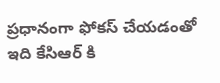ప్రధానంగా ఫోకస్ చేయడంతో ఇది కేసిఆర్ కి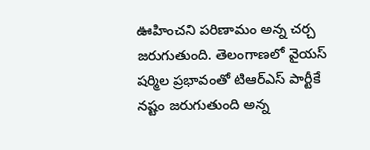ఊహించని పరిణామం అన్న చర్చ జరుగుతుంది. తెలంగాణలో వైయస్ షర్మిల ప్రభావంతో టిఆర్ఎస్ పార్టీకే నష్టం జరుగుతుంది అన్న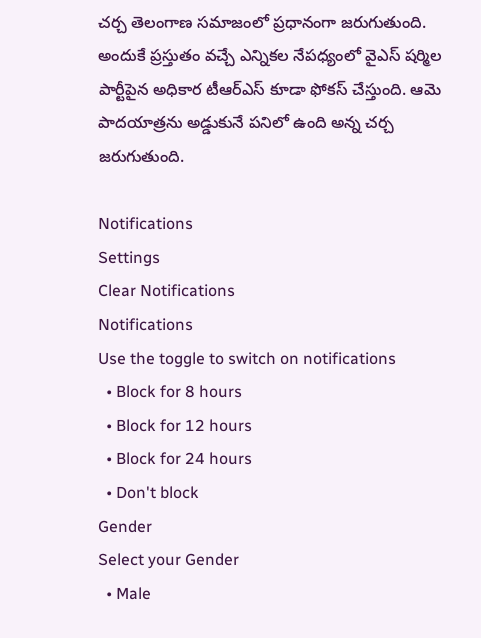చర్చ తెలంగాణ సమాజంలో ప్రధానంగా జరుగుతుంది. అందుకే ప్రస్తుతం వచ్చే ఎన్నికల నేపధ్యంలో వైఎస్ షర్మిల పార్టీపైన అధికార టీఆర్ఎస్ కూడా ఫోకస్ చేస్తుంది. ఆమె పాదయాత్రను అడ్డుకునే పనిలో ఉంది అన్న చర్చ జరుగుతుంది.

Notifications
Settings
Clear Notifications
Notifications
Use the toggle to switch on notifications
  • Block for 8 hours
  • Block for 12 hours
  • Block for 24 hours
  • Don't block
Gender
Select your Gender
  • Male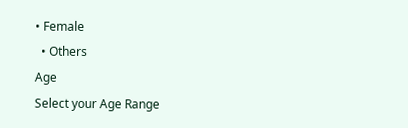• Female
  • Others
Age
Select your Age Range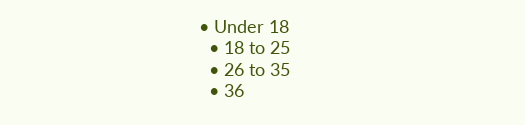• Under 18
  • 18 to 25
  • 26 to 35
  • 36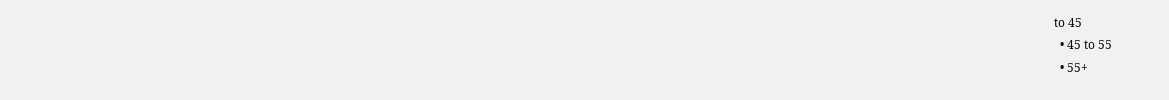to 45
  • 45 to 55
  • 55+